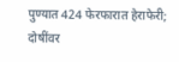पुण्यात 424 फेरफारात हेराफेरी; दोषींवर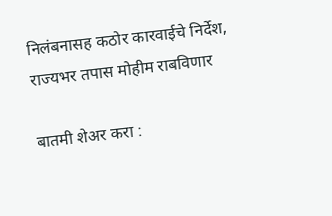निलंबनासह कठोर कारवाईचे निर्देश, राज्यभर तपास मोहीम राबविणार

बातमी शेअर करा :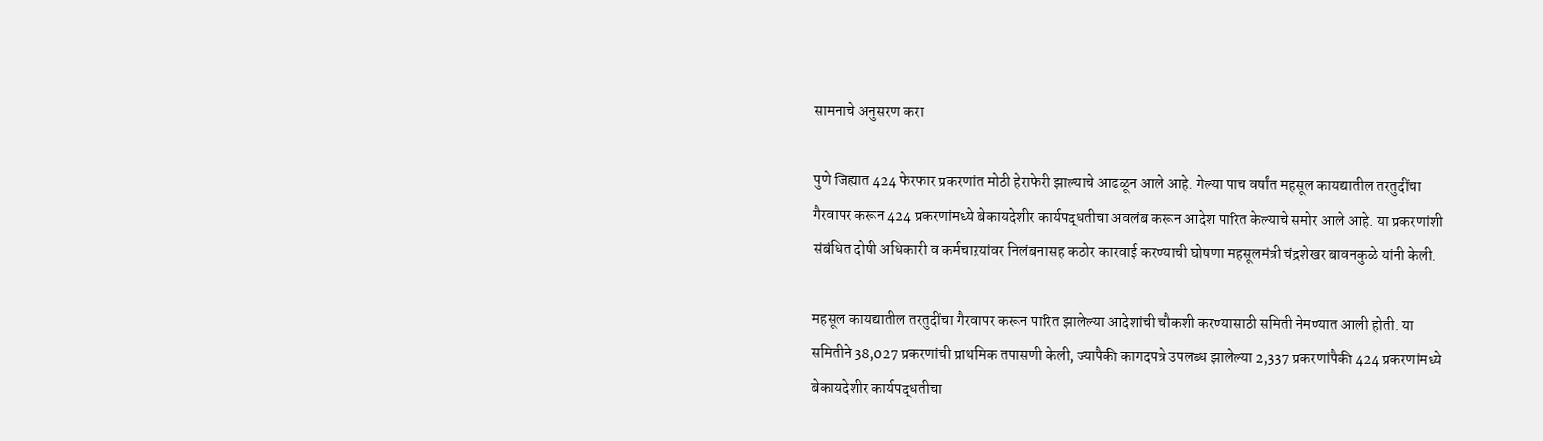सामनाचे अनुसरण करा

पुणे जिह्यात 424 फेरफार प्रकरणांत मोठी हेराफेरी झाल्याचे आढळून आले आहे. गेल्या पाच वर्षांत महसूल कायद्यातील तरतुदींचा गैरवापर करून 424 प्रकरणांमध्ये बेकायदेशीर कार्यपद्धतीचा अवलंब करून आदेश पारित केल्याचे समोर आले आहे. या प्रकरणांशी संबंधित दोषी अधिकारी व कर्मचाऱयांवर निलंबनासह कठोर कारवाई करण्याची घोषणा महसूलमंत्री चंद्रशेखर बावनकुळे यांनी केली.

महसूल कायद्यातील तरतुदींचा गैरवापर करून पारित झालेल्या आदेशांची चौकशी करण्यासाठी समिती नेमण्यात आली होती. या समितीने 38,027 प्रकरणांची प्राथमिक तपासणी केली, ज्यापैकी कागदपत्रे उपलब्ध झालेल्या 2,337 प्रकरणांपैकी 424 प्रकरणांमध्ये बेकायदेशीर कार्यपद्धतीचा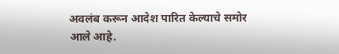अवलंब करून आदेश पारित केल्याचे समोर आले आहे.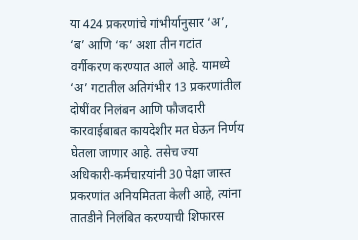या 424 प्रकरणांचे गांभीर्यानुसार ‘अ’, ‘ब’ आणि ‘क’ अशा तीन गटांत वर्गीकरण करण्यात आले आहे. यामध्ये ‘अ’ गटातील अतिगंभीर 13 प्रकरणांतील दोषींवर निलंबन आणि फौजदारी कारवाईबाबत कायदेशीर मत घेऊन निर्णय घेतला जाणार आहे. तसेच ज्या अधिकारी-कर्मचाऱयांनी 30 पेक्षा जास्त प्रकरणांत अनियमितता केली आहे, त्यांना तातडीने निलंबित करण्याची शिफारस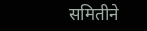समितीने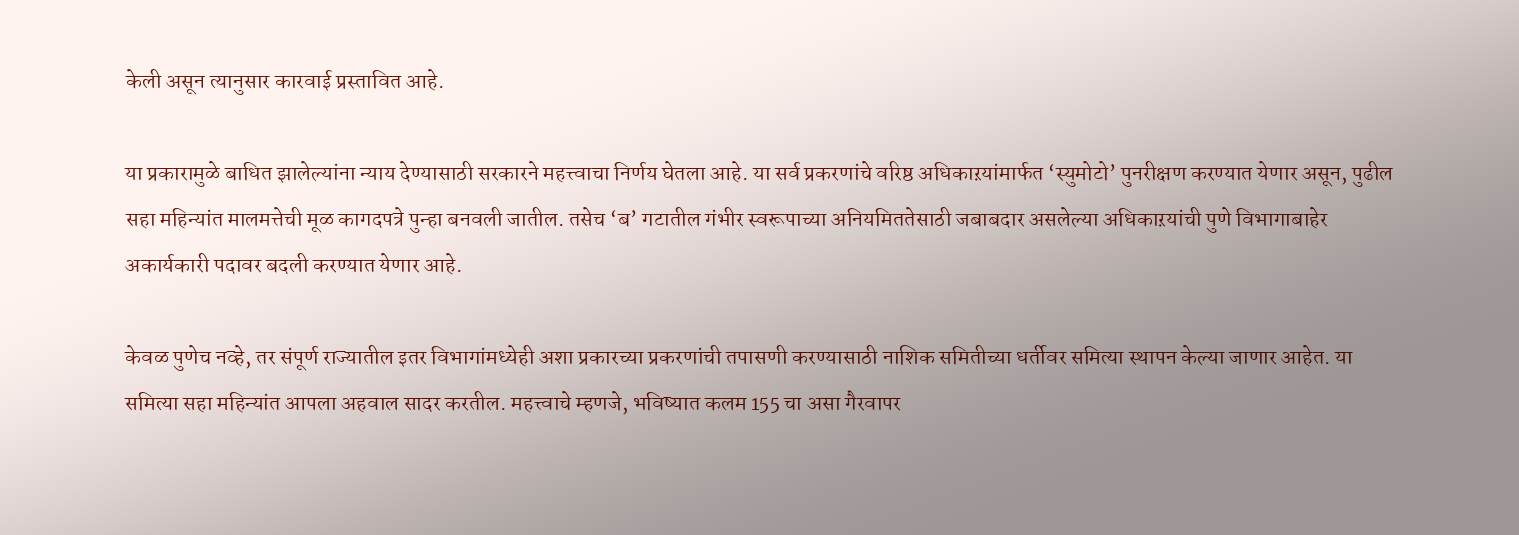केली असून त्यानुसार कारवाई प्रस्तावित आहे.

या प्रकारामुळे बाधित झालेल्यांना न्याय देण्यासाठी सरकारने महत्त्वाचा निर्णय घेतला आहे. या सर्व प्रकरणांचे वरिष्ठ अधिकाऱयांमार्फत ‘स्युमोटो’ पुनरीक्षण करण्यात येणार असून, पुढील सहा महिन्यांत मालमत्तेची मूळ कागदपत्रे पुन्हा बनवली जातील. तसेच ‘ब’ गटातील गंभीर स्वरूपाच्या अनियमिततेसाठी जबाबदार असलेल्या अधिकाऱयांची पुणे विभागाबाहेर अकार्यकारी पदावर बदली करण्यात येणार आहे.

केवळ पुणेच नव्हे, तर संपूर्ण राज्यातील इतर विभागांमध्येही अशा प्रकारच्या प्रकरणांची तपासणी करण्यासाठी नाशिक समितीच्या धर्तीवर समित्या स्थापन केल्या जाणार आहेत. या समित्या सहा महिन्यांत आपला अहवाल सादर करतील. महत्त्वाचे म्हणजे, भविष्यात कलम 155 चा असा गैरवापर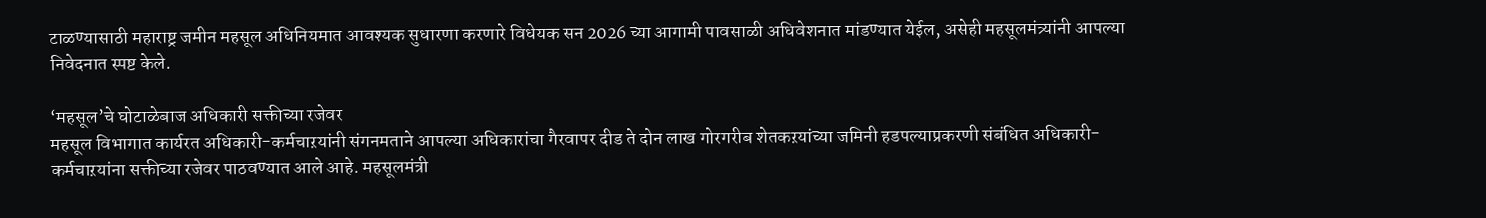टाळण्यासाठी महाराष्ट्र जमीन महसूल अधिनियमात आवश्यक सुधारणा करणारे विधेयक सन 2026 च्या आगामी पावसाळी अधिवेशनात मांडण्यात येईल, असेही महसूलमंत्र्यांनी आपल्या निवेदनात स्पष्ट केले.

‘महसूल’चे घोटाळेबाज अधिकारी सक्तीच्या रजेवर
महसूल विभागात कार्यरत अधिकारी-कर्मचाऱयांनी संगनमताने आपल्या अधिकारांचा गैरवापर दीड ते दोन लाख गोरगरीब शेतकऱयांच्या जमिनी हडपल्याप्रकरणी संबंधित अधिकारी-कर्मचाऱयांना सक्तीच्या रजेवर पाठवण्यात आले आहे. महसूलमंत्री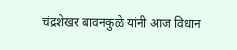चंद्रशेखर बावनकुळे यांनी आज विधान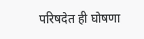परिषदेत ही घोषणा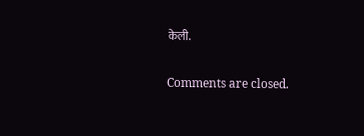केली.

Comments are closed.